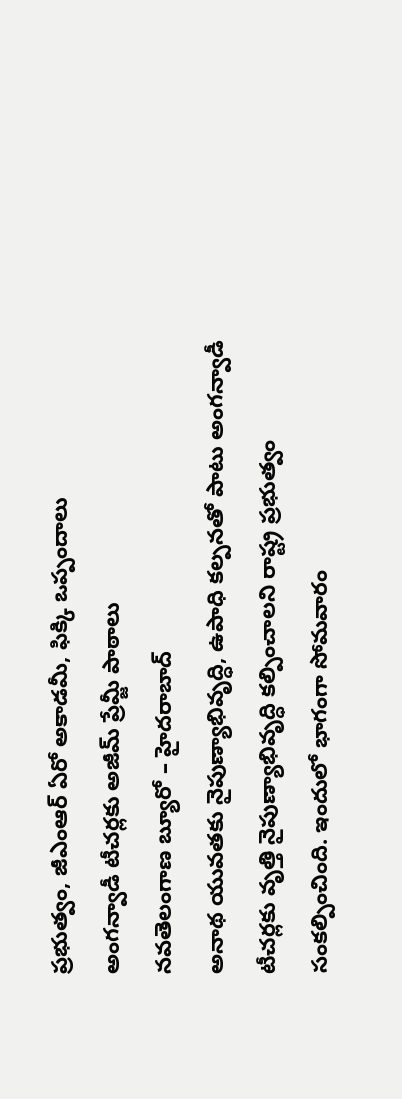ప్రభుత్వం, జీఎంఆర్ ఏరో అకాడమీ, ఫిక్కి ఒప్పందాలు
అంగన్వాడీ టీచర్లకు అజీమ్ ప్రేమ్జీ పాఠాలు
నవతెలంగాణ బ్యూరో – హైదరాబాద్
అనాథ యువతకు నైపుణ్యాభివృద్ధి, ఉపాధి కల్పనతో పాటు అంగన్వాడీ టీచర్లకు వృత్తి నైపుణ్యాభివృద్ధి కల్పించాలని రాష్ట్ర ప్రభుత్వం సంకల్పించింది. ఇందులో భాగంగా సోమవారం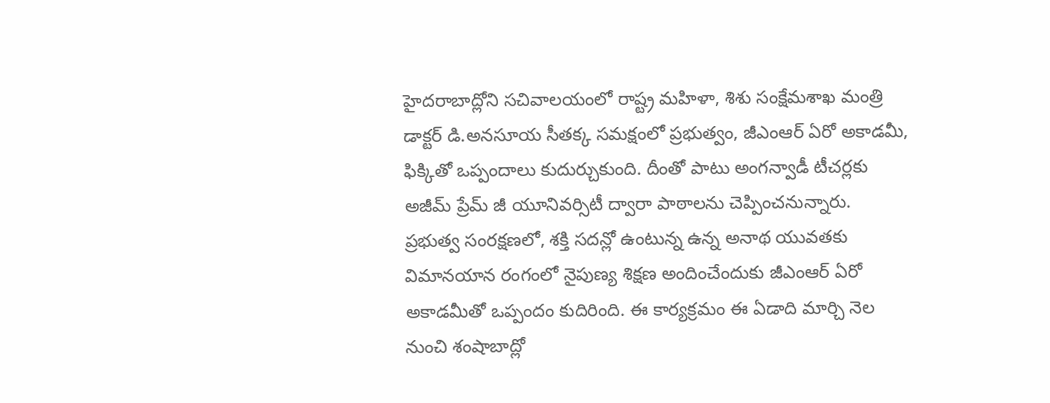హైదరాబాద్లోని సచివాలయంలో రాష్ట్ర మహిళా, శిశు సంక్షేమశాఖ మంత్రి డాక్టర్ డి.అనసూయ సీతక్క సమక్షంలో ప్రభుత్వం, జీఎంఆర్ ఏరో అకాడమీ, ఫిక్కితో ఒప్పందాలు కుదుర్చుకుంది. దీంతో పాటు అంగన్వాడీ టీచర్లకు అజీమ్ ప్రేమ్ జీ యూనివర్సిటీ ద్వారా పాఠాలను చెప్పించనున్నారు.
ప్రభుత్వ సంరక్షణలో, శక్తి సదన్లో ఉంటున్న ఉన్న అనాథ యువతకు విమానయాన రంగంలో నైపుణ్య శిక్షణ అందించేందుకు జీఎంఆర్ ఏరో అకాడమీతో ఒప్పందం కుదిరింది. ఈ కార్యక్రమం ఈ ఏడాది మార్చి నెల నుంచి శంషాబాద్లో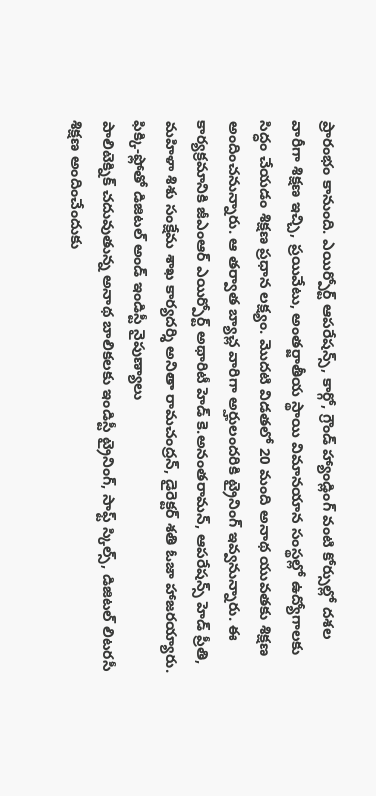ప్రారంభం కానుంది. ఎయిర్పోర్ట్ ఆపరేషన్స్, కార్గో, గ్రౌండ్ హ్యాండ్లింగ్ వంటి కోర్సుల్లో దశల వారీగా శిక్షణ ఇచ్చి, ప్రయివేటు, అంతర్జాతీయ స్థాయి విమానయాన సంస్థల్లో ఉద్యోగాలకు సిద్ధం చేయడం శిక్షణ ప్రధాన లక్ష్యం. మొదటి విడతలో 20 మంది అనాథ యువతకు శిక్షణ అందించనున్నారు. ఆ తర్వాత బ్యాచ్ల వారిగా అర్హులందరికి ట్రైనింగ్ ఇవ్వనున్నారు. ఈ కార్యక్రమానికి జీఎంఆర్ ఎయిర్పోర్ట్ అథారిటీ హెడ్ కె.అనంతరామన్, ఆపరేషన్స్ హెడ్ ప్రీతి, మహిళా శిశు సంక్షేమ శాఖ కార్యదర్శి అనితా రామచంద్రన్, డైరెక్టర్ శతి ఓజా హాజరయ్యారు.
ఫిక్కి-ఫ్లోతో డిజిటల్ అండ్ ఇండిస్టీ నైపుణ్యాలు
పాలిటెక్నిక్ చదువుతున్న అనాథ బాలికలకు ఇండిస్టీ ట్రైనింగ్, సాఫ్ట్ స్కిల్స్, డిజిటల్ లిటరసీ శిక్షణ అందించేందుకు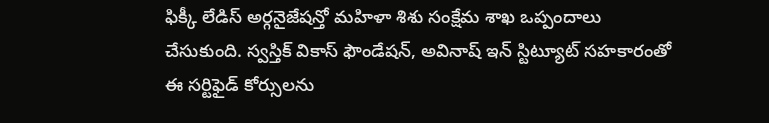ఫిక్కీ లేడిస్ అర్గనైజేషన్తో మహిళా శిశు సంక్షేమ శాఖ ఒప్పందాలు చేసుకుంది. స్వస్తిక్ వికాస్ ఫౌండేషన్, అవినాష్ ఇన్ స్టిట్యూట్ సహకారంతో ఈ సర్టిఫైడ్ కోర్సులను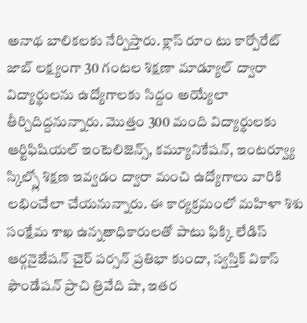అనాథ బాలికలకు నేర్పిస్తారు. క్లాస్ రూం టు కార్పోరేట్ జాబ్ లక్ష్యంగా 30 గంటల శిక్షణా మాడ్యూల్ ద్వారా విద్యార్థులను ఉద్యోగాలకు సిద్దం అయ్యేలా తీర్చిదిద్దనున్నారు. మొత్తం 300 మంది విద్యార్థులకు ఆర్టిఫిషియల్ ఇంటెలిజెన్స్, కమ్యూనికేషన్, ఇంటర్వ్యూ స్కిల్స్లో శిక్షణ ఇవ్వడం ద్వారా మంచి ఉద్యోగాలు వారికి లభించేలా చేయనున్నారు. ఈ కార్యక్రమంలో మహిళా శిశు సంక్షేమ శాఖ ఉన్నతాధికారులతో పాటు ఫిక్కి లేడిస్ ఆర్గనైజేషన్ చైర్ పర్సన్ ప్రతిభా కుందా, స్వస్తిక్ వికాస్ ఫౌండేషన్ ప్రాచి త్రివేది షా, ఇతర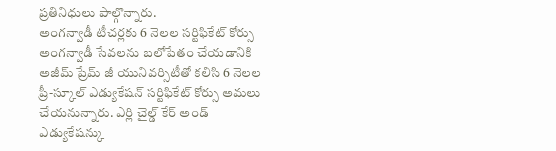ప్రతినిధులు పాల్గొన్నారు.
అంగన్వాడీ టీచర్లకు 6 నెలల సర్టిఫికేట్ కోర్సు
అంగన్వాడీ సేవలను బలోపేతం చేయడానికి అజీమ్ ప్రేమ్ జీ యునివర్సిటీతో కలిసి 6 నెలల ప్రీ-స్కూల్ ఎడ్యుకేషన్ సర్టిఫికేట్ కోర్సు అమలు చేయనున్నారు. ఎర్లి చైల్డ్ కేర్ అండ్ ఎడ్యుకేషన్కు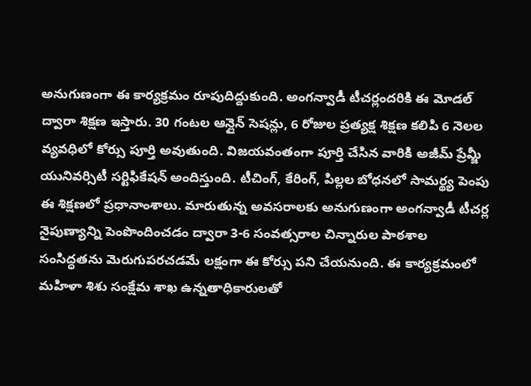అనుగుణంగా ఈ కార్యక్రమం రూపుదిద్దుకుంది. అంగన్వాడీ టీచర్లందరికి ఈ మోడల్ ద్వారా శిక్షణ ఇస్తారు. 30 గంటల ఆన్లైన్ సెషన్లు, 6 రోజుల ప్రత్యక్ష శిక్షణ కలిపి 6 నెలల వ్యవధిలో కోర్సు పూర్తి అవుతుంది. విజయవంతంగా పూర్తి చేసిన వారికి అజీమ్ ప్రేమ్జీ యునివర్సిటీ సర్టిఫికేషన్ అందిస్తుంది. టీచింగ్, కేరింగ్, పిల్లల బోధనలో సామర్థ్య పెంపు ఈ శిక్షణలో ప్రధానాంశాలు. మారుతున్న అవసరాలకు అనుగుణంగా అంగన్వాడీ టీచర్ల నైపుణ్యాన్ని పెంపొందించడం ద్వారా 3-6 సంవత్సరాల చిన్నారుల పాఠశాల సంసిద్ధతను మెరుగుపరచడమే లక్షంగా ఈ కోర్సు పని చేయనుంది. ఈ కార్యక్రమంలో మహిళా శిశు సంక్షేమ శాఖ ఉన్నతాధికారులతో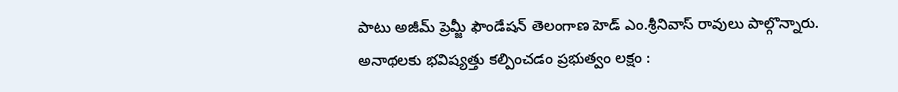పాటు అజీమ్ ప్రెమ్జీ ఫౌండేషన్ తెలంగాణ హెడ్ ఎం.శ్రీనివాస్ రావులు పాల్గొన్నారు.
అనాథలకు భవిష్యత్తు కల్పించడం ప్రభుత్వం లక్షం :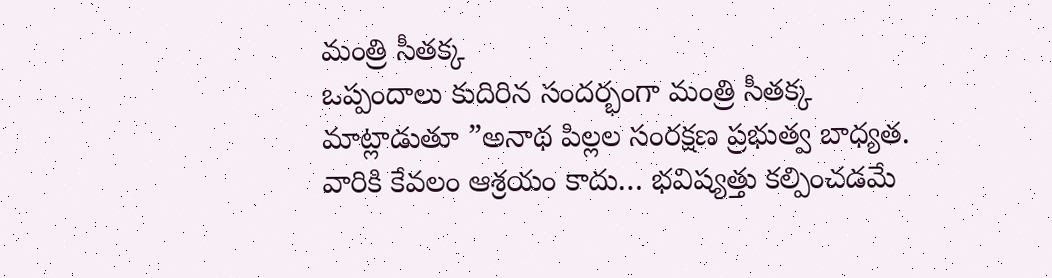మంత్రి సీతక్క
ఒప్పందాలు కుదిరిన సందర్భంగా మంత్రి సీతక్క మాట్లాడుతూ ”అనాథ పిల్లల సంరక్షణ ప్రభుత్వ బాధ్యత. వారికి కేవలం ఆశ్రయం కాదు… భవిష్యత్తు కల్పించడమే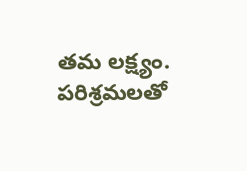తమ లక్ష్యం. పరిశ్రమలతో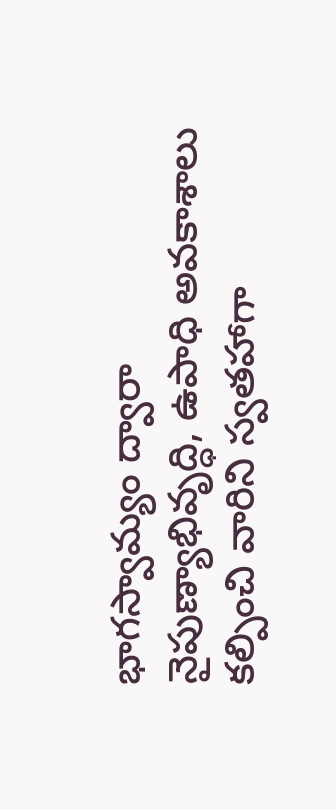భాగస్వామ్యం ద్వారా నైపుణ్యాభివృద్ధి, ఉపాధి అవకాశాలు కల్పించి వారిని స్వతహాగా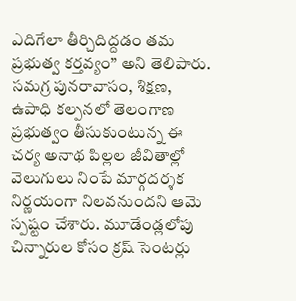ఎదిగేలా తీర్చిదిద్దడం తమ ప్రభుత్వ కర్తవ్యం” అని తెలిపారు. సమగ్ర పునరావాసం, శిక్షణ, ఉపాధి కల్పనలో తెలంగాణ ప్రభుత్వం తీసుకుంటున్న ఈ చర్య అనాథ పిల్లల జీవితాల్లో వెలుగులు నింపే మార్గదర్శక నిర్ణయంగా నిలవనుందని ఆమె స్పష్టం చేశారు. మూడేండ్లలోపు చిన్నారుల కోసం క్రష్ సెంటర్లు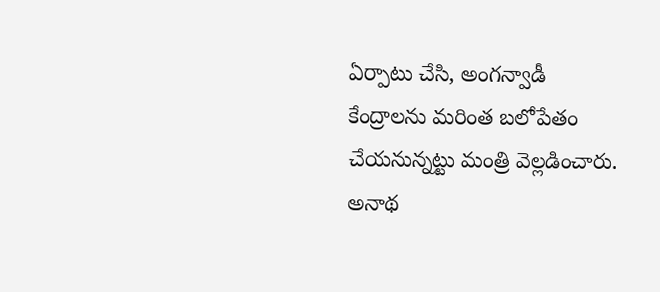ఏర్పాటు చేసి, అంగన్వాడీ కేంద్రాలను మరింత బలోపేతం చేయనున్నట్టు మంత్రి వెల్లడించారు.
అనాథ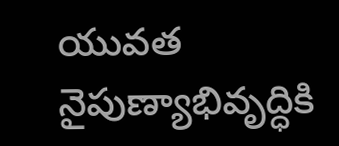యువత నైపుణ్యాభివృద్ధికి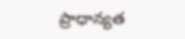ప్రాధాన్యత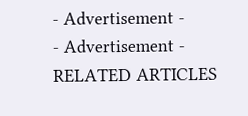- Advertisement -
- Advertisement -
RELATED ARTICLES